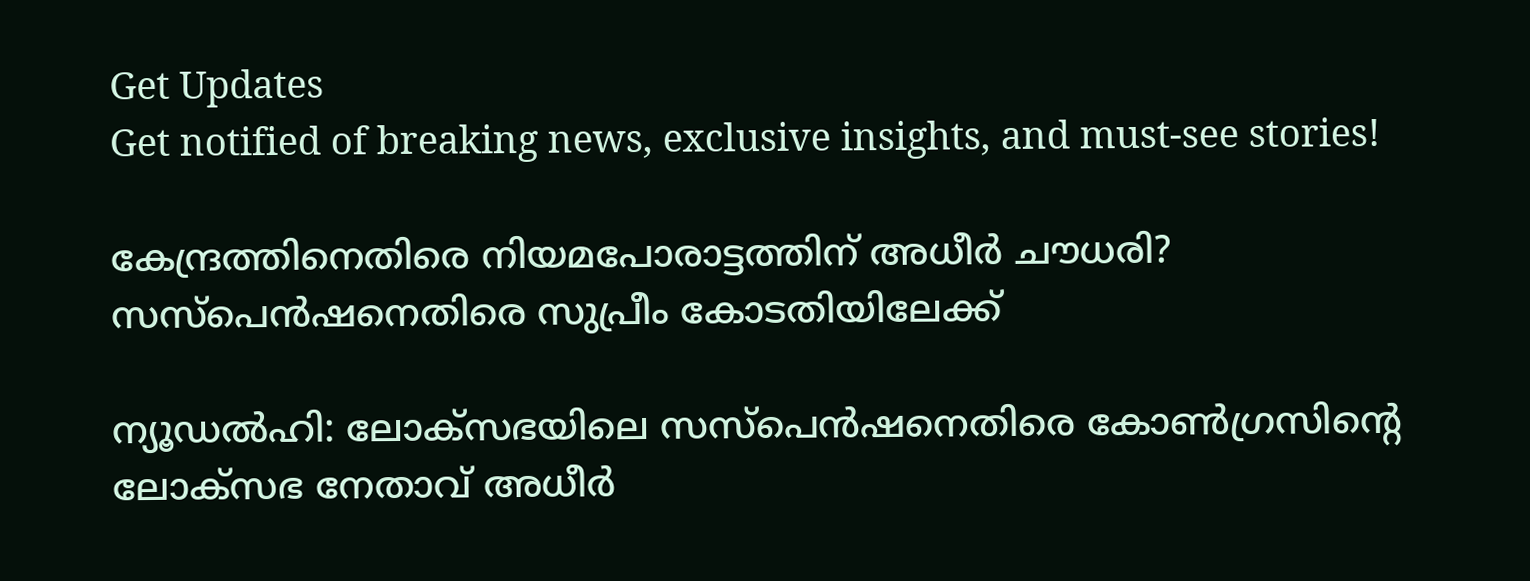Get Updates
Get notified of breaking news, exclusive insights, and must-see stories!

കേന്ദ്രത്തിനെതിരെ നിയമപോരാട്ടത്തിന് അധീര്‍ ചൗധരി? സസ്‌പെന്‍ഷനെതിരെ സുപ്രീം കോടതിയിലേക്ക്

ന്യൂഡല്‍ഹി: ലോക്‌സഭയിലെ സസ്‌പെന്‍ഷനെതിരെ കോണ്‍ഗ്രസിന്റെ ലോക്‌സഭ നേതാവ് അധീര്‍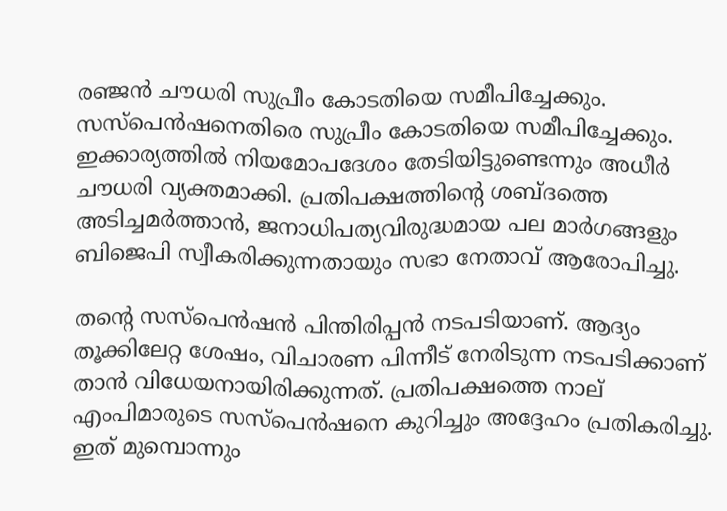രഞ്ജന്‍ ചൗധരി സുപ്രീം കോടതിയെ സമീപിച്ചേക്കും. സസ്‌പെന്‍ഷനെതിരെ സുപ്രീം കോടതിയെ സമീപിച്ചേക്കും. ഇക്കാര്യത്തില്‍ നിയമോപദേശം തേടിയിട്ടുണ്ടെന്നും അധീര്‍ ചൗധരി വ്യക്തമാക്കി. പ്രതിപക്ഷത്തിന്റെ ശബ്ദത്തെ അടിച്ചമര്‍ത്താന്‍, ജനാധിപത്യവിരുദ്ധമായ പല മാര്‍ഗങ്ങളും ബിജെപി സ്വീകരിക്കുന്നതായും സഭാ നേതാവ് ആരോപിച്ചു.

തന്റെ സസ്‌പെന്‍ഷന്‍ പിന്തിരിപ്പന്‍ നടപടിയാണ്. ആദ്യം തൂക്കിലേറ്റ ശേഷം, വിചാരണ പിന്നീട് നേരിടുന്ന നടപടിക്കാണ് താന്‍ വിധേയനായിരിക്കുന്നത്. പ്രതിപക്ഷത്തെ നാല് എംപിമാരുടെ സസ്‌പെന്‍ഷനെ കുറിച്ചും അദ്ദേഹം പ്രതികരിച്ചു. ഇത് മുമ്പൊന്നും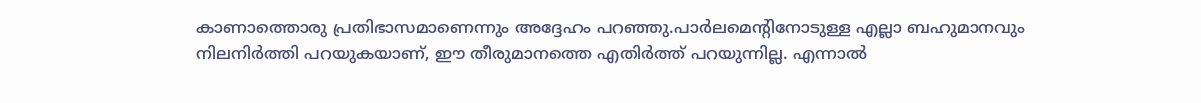കാണാത്തൊരു പ്രതിഭാസമാണെന്നും അദ്ദേഹം പറഞ്ഞു.പാര്‍ലമെന്റിനോടുള്ള എല്ലാ ബഹുമാനവും നിലനിര്‍ത്തി പറയുകയാണ്, ഈ തീരുമാനത്തെ എതിര്‍ത്ത് പറയുന്നില്ല. എന്നാല്‍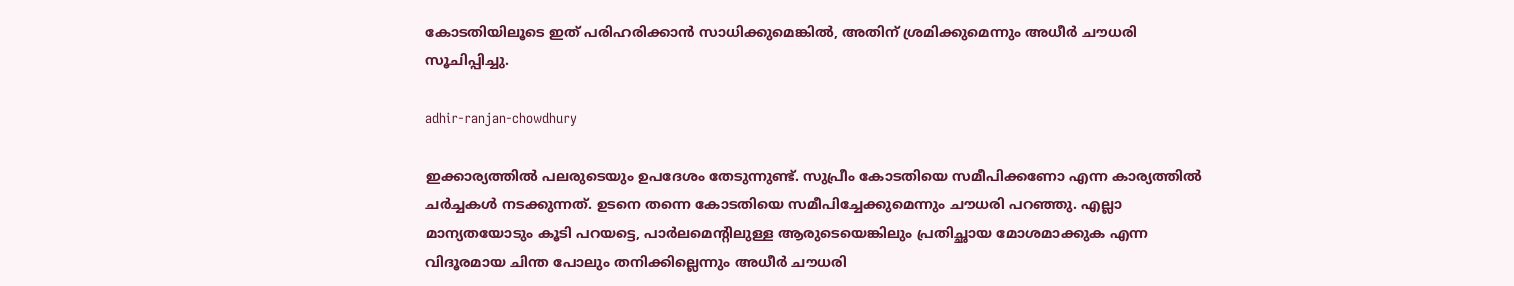കോടതിയിലൂടെ ഇത് പരിഹരിക്കാന്‍ സാധിക്കുമെങ്കില്‍, അതിന് ശ്രമിക്കുമെന്നും അധീര്‍ ചൗധരി സൂചിപ്പിച്ചു.

adhir-ranjan-chowdhury

ഇക്കാര്യത്തില്‍ പലരുടെയും ഉപദേശം തേടുന്നുണ്ട്. സുപ്രീം കോടതിയെ സമീപിക്കണോ എന്ന കാര്യത്തില്‍ ചര്‍ച്ചകള്‍ നടക്കുന്നത്. ഉടനെ തന്നെ കോടതിയെ സമീപിച്ചേക്കുമെന്നും ചൗധരി പറഞ്ഞു. എല്ലാ മാന്യതയോടും കൂടി പറയട്ടെ, പാര്‍ലമെന്റിലുള്ള ആരുടെയെങ്കിലും പ്രതിച്ഛായ മോശമാക്കുക എന്ന വിദൂരമായ ചിന്ത പോലും തനിക്കില്ലെന്നും അധീര്‍ ചൗധരി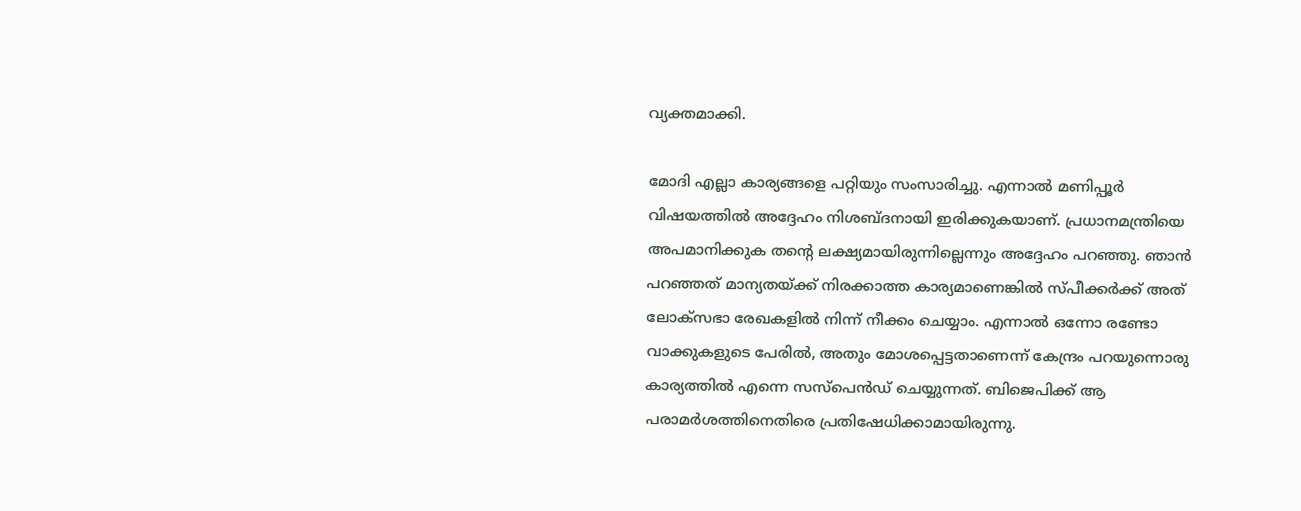വ്യക്തമാക്കി.

മോദി എല്ലാ കാര്യങ്ങളെ പറ്റിയും സംസാരിച്ചു. എന്നാല്‍ മണിപ്പൂര്‍ വിഷയത്തില്‍ അദ്ദേഹം നിശബ്ദനായി ഇരിക്കുകയാണ്. പ്രധാനമന്ത്രിയെ അപമാനിക്കുക തന്റെ ലക്ഷ്യമായിരുന്നില്ലെന്നും അദ്ദേഹം പറഞ്ഞു. ഞാന്‍ പറഞ്ഞത് മാന്യതയ്ക്ക് നിരക്കാത്ത കാര്യമാണെങ്കില്‍ സ്പീക്കര്‍ക്ക് അത് ലോക്‌സഭാ രേഖകളില്‍ നിന്ന് നീക്കം ചെയ്യാം. എന്നാല്‍ ഒന്നോ രണ്ടോ വാക്കുകളുടെ പേരില്‍, അതും മോശപ്പെട്ടതാണെന്ന് കേന്ദ്രം പറയുന്നൊരു കാര്യത്തില്‍ എന്നെ സസ്‌പെന്‍ഡ് ചെയ്യുന്നത്. ബിജെപിക്ക് ആ പരാമര്‍ശത്തിനെതിരെ പ്രതിഷേധിക്കാമായിരുന്നു.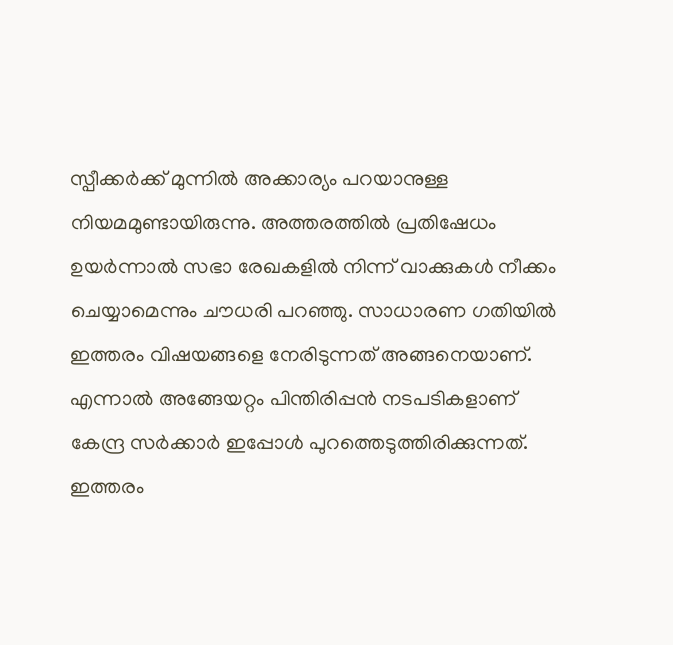സ്പീക്കര്‍ക്ക് മുന്നില്‍ അക്കാര്യം പറയാനുള്ള നിയമമുണ്ടായിരുന്നു. അത്തരത്തില്‍ പ്രതിഷേധം ഉയര്‍ന്നാല്‍ സഭാ രേഖകളില്‍ നിന്ന് വാക്കുകള്‍ നീക്കം ചെയ്യാമെന്നും ചൗധരി പറഞ്ഞു. സാധാരണ ഗതിയില്‍ ഇത്തരം വിഷയങ്ങളെ നേരിടുന്നത് അങ്ങനെയാണ്. എന്നാല്‍ അങ്ങേയറ്റം പിന്തിരിപ്പന്‍ നടപടികളാണ് കേന്ദ്ര സര്‍ക്കാര്‍ ഇപ്പോള്‍ പുറത്തെടുത്തിരിക്കുന്നത്. ഇത്തരം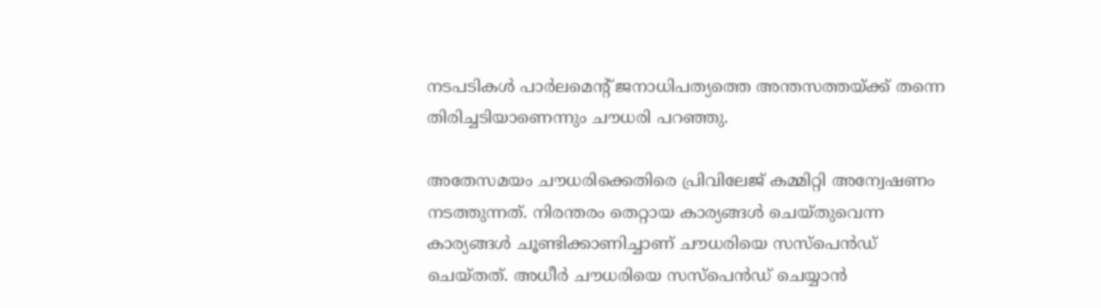നടപടികള്‍ പാര്‍ലമെന്റ് ജനാധിപത്യത്തെ അന്തസത്തയ്ക്ക് തന്നെ തിരിച്ചടിയാണെന്നും ചൗധരി പറഞ്ഞു.

അതേസമയം ചൗധരിക്കെതിരെ പ്രിവിലേജ് കമ്മിറ്റി അന്വേഷണം നടത്തുന്നത്. നിരന്തരം തെറ്റായ കാര്യങ്ങള്‍ ചെയ്തുവെന്ന കാര്യങ്ങള്‍ ചൂണ്ടിക്കാണിച്ചാണ് ചൗധരിയെ സസ്‌പെന്‍ഡ് ചെയ്തത്. അധീര്‍ ചൗധരിയെ സസ്‌പെന്‍ഡ് ചെയ്യാന്‍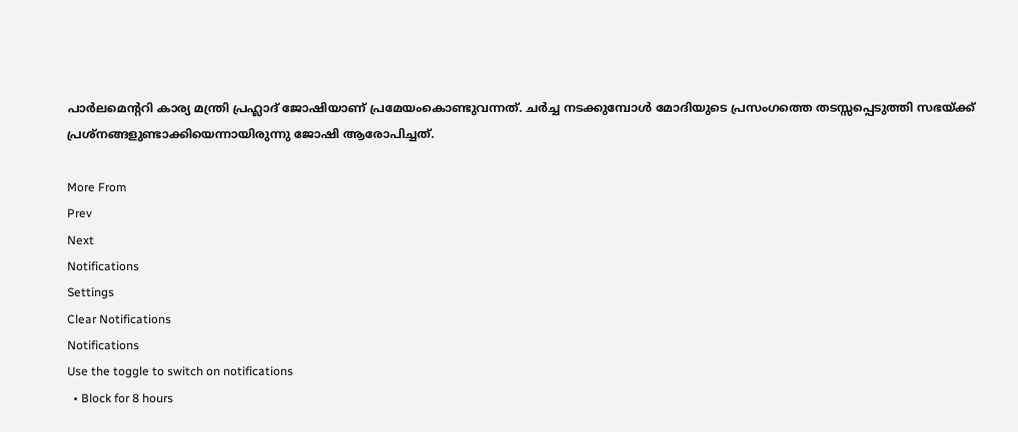പാര്‍ലമെന്ററി കാര്യ മന്ത്രി പ്രഹ്ലാദ് ജോഷിയാണ് പ്രമേയംകൊണ്ടുവന്നത്. ചര്‍ച്ച നടക്കുമ്പോള്‍ മോദിയുടെ പ്രസംഗത്തെ തടസ്സപ്പെടുത്തി സഭയ്ക്ക് പ്രശ്‌നങ്ങളുണ്ടാക്കിയെന്നായിരുന്നു ജോഷി ആരോപിച്ചത്.

More From
Prev
Next
Notifications
Settings
Clear Notifications
Notifications
Use the toggle to switch on notifications
  • Block for 8 hours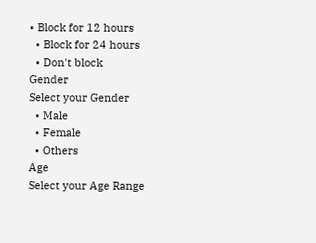• Block for 12 hours
  • Block for 24 hours
  • Don't block
Gender
Select your Gender
  • Male
  • Female
  • Others
Age
Select your Age Range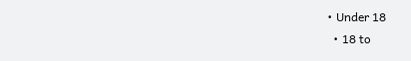• Under 18
  • 18 to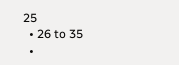25
  • 26 to 35
  •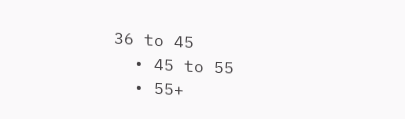36 to 45
  • 45 to 55
  • 55+